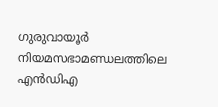ഗുരുവായൂർ നിയമസഭാമണ്ഡലത്തിലെ എൻഡിഎ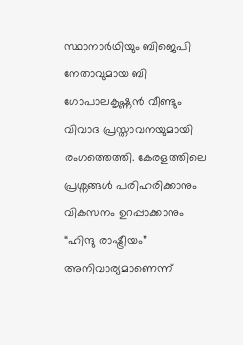സ്ഥാനാർഥിയും ബിജെപി നേതാവുമായ ബി ഗോപാലകൃഷ്ണൻ വീണ്ടും വിവാദ പ്രസ്താവനയുമായി രംഗത്തെത്തി. കേരളത്തിലെ പ്രശ്നങ്ങൾ പരിഹരിക്കാനും വികസനം ഉറപ്പാക്കാനും “ഹിന്ദു രാഷ്ട്രീയം” അനിവാര്യമാണെന്ന്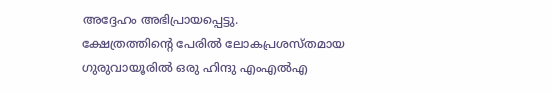അദ്ദേഹം അഭിപ്രായപ്പെട്ടു.
ക്ഷേത്രത്തിന്റെ പേരിൽ ലോകപ്രശസ്തമായ ഗുരുവായൂരിൽ ഒരു ഹിന്ദു എംഎൽഎ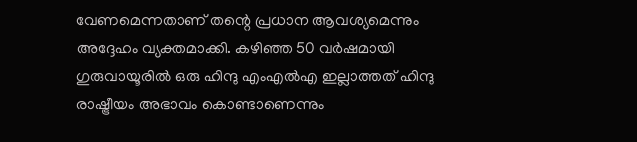വേണമെന്നതാണ് തന്റെ പ്രധാന ആവശ്യമെന്നും അദ്ദേഹം വ്യക്തമാക്കി. കഴിഞ്ഞ 50 വർഷമായി ഗുരുവായൂരിൽ ഒരു ഹിന്ദു എംഎൽഎ ഇല്ലാത്തത് ഹിന്ദു രാഷ്ട്രീയം അഭാവം കൊണ്ടാണെന്നും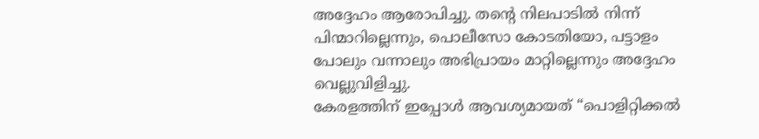അദ്ദേഹം ആരോപിച്ചു. തന്റെ നിലപാടിൽ നിന്ന് പിന്മാറില്ലെന്നും, പൊലീസോ കോടതിയോ, പട്ടാളം പോലും വന്നാലും അഭിപ്രായം മാറ്റില്ലെന്നും അദ്ദേഹം വെല്ലുവിളിച്ചു.
കേരളത്തിന് ഇപ്പോൾ ആവശ്യമായത് “പൊളിറ്റിക്കൽ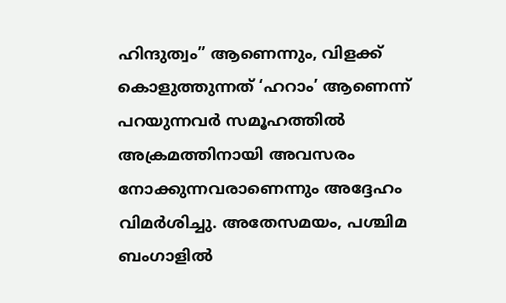ഹിന്ദുത്വം” ആണെന്നും, വിളക്ക് കൊളുത്തുന്നത് ‘ഹറാം’ ആണെന്ന് പറയുന്നവർ സമൂഹത്തിൽ അക്രമത്തിനായി അവസരം നോക്കുന്നവരാണെന്നും അദ്ദേഹം വിമർശിച്ചു. അതേസമയം, പശ്ചിമ ബംഗാളിൽ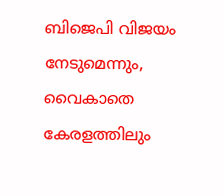ബിജെപി വിജയം നേടുമെന്നും, വൈകാതെ കേരളത്തിലും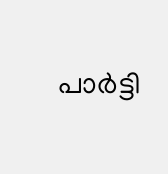പാർട്ടി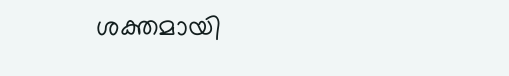ശക്തമായി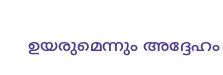ഉയരുമെന്നും അദ്ദേഹം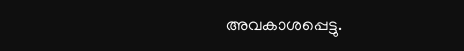അവകാശപ്പെട്ടു.